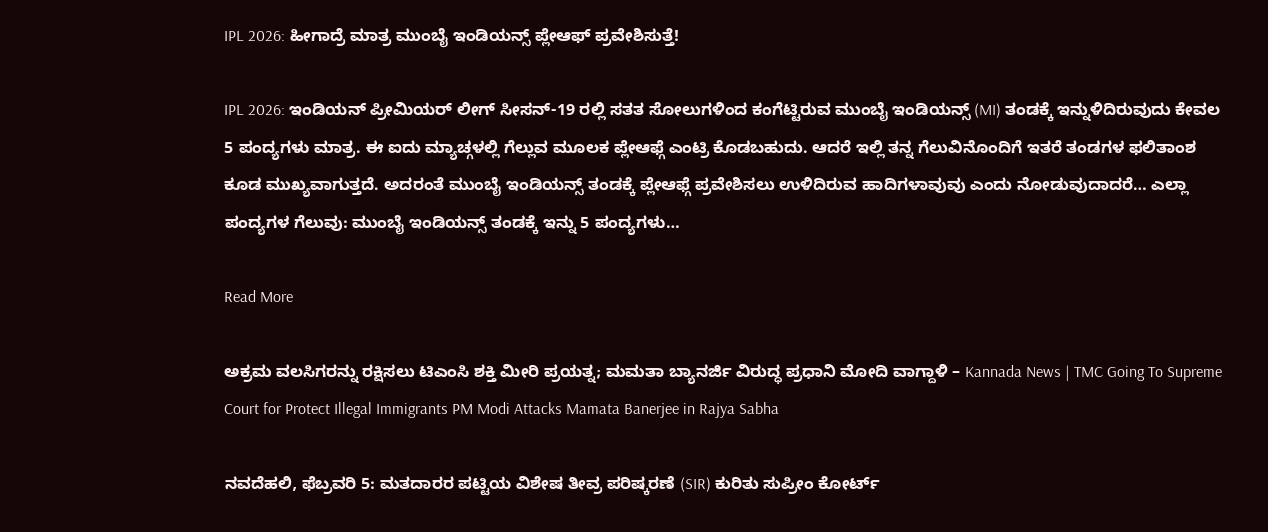IPL 2026: ಹೀಗಾದ್ರೆ ಮಾತ್ರ ಮುಂಬೈ ಇಂಡಿಯನ್ಸ್ ಪ್ಲೇಆಫ್ ಪ್ರವೇಶಿಸುತ್ತೆ!

IPL 2026: ಇಂಡಿಯನ್ ಪ್ರೀಮಿಯರ್ ಲೀಗ್ ಸೀಸನ್-19 ರಲ್ಲಿ ಸತತ ಸೋಲುಗಳಿಂದ ಕಂಗೆಟ್ಟಿರುವ ಮುಂಬೈ ಇಂಡಿಯನ್ಸ್ (MI) ತಂಡಕ್ಕೆ ಇನ್ನುಳಿದಿರುವುದು ಕೇವಲ 5 ಪಂದ್ಯಗಳು ಮಾತ್ರ. ಈ ಐದು ಮ್ಯಾಚ್ಗಳಲ್ಲಿ ಗೆಲ್ಲುವ ಮೂಲಕ ಪ್ಲೇಆಫ್ಗೆ ಎಂಟ್ರಿ ಕೊಡಬಹುದು. ಆದರೆ ಇಲ್ಲಿ ತನ್ನ ಗೆಲುವಿನೊಂದಿಗೆ ಇತರೆ ತಂಡಗಳ ಫಲಿತಾಂಶ ಕೂಡ ಮುಖ್ಯವಾಗುತ್ತದೆ. ಅದರಂತೆ ಮುಂಬೈ ಇಂಡಿಯನ್ಸ್ ತಂಡಕ್ಕೆ ಪ್ಲೇಆಫ್ಗೆ ಪ್ರವೇಶಿಸಲು ಉಳಿದಿರುವ ಹಾದಿಗಳಾವುವು ಎಂದು ನೋಡುವುದಾದರೆ… ಎಲ್ಲಾ ಪಂದ್ಯಗಳ ಗೆಲುವು: ಮುಂಬೈ ಇಂಡಿಯನ್ಸ್ ತಂಡಕ್ಕೆ ಇನ್ನು 5 ಪಂದ್ಯಗಳು…

Read More

ಅಕ್ರಮ ವಲಸಿಗರನ್ನು ರಕ್ಷಿಸಲು ಟಿಎಂಸಿ ಶಕ್ತಿ ಮೀರಿ ಪ್ರಯತ್ನ; ಮಮತಾ ಬ್ಯಾನರ್ಜಿ ವಿರುದ್ಧ ಪ್ರಧಾನಿ ಮೋದಿ ವಾಗ್ದಾಳಿ – Kannada News | TMC Going To Supreme Court for Protect Illegal Immigrants PM Modi Attacks Mamata Banerjee in Rajya Sabha

ನವದೆಹಲಿ, ಫೆಬ್ರವರಿ 5: ಮತದಾರರ ಪಟ್ಟಿಯ ವಿಶೇಷ ತೀವ್ರ ಪರಿಷ್ಕರಣೆ (SIR) ಕುರಿತು ಸುಪ್ರೀಂ ಕೋರ್ಟ್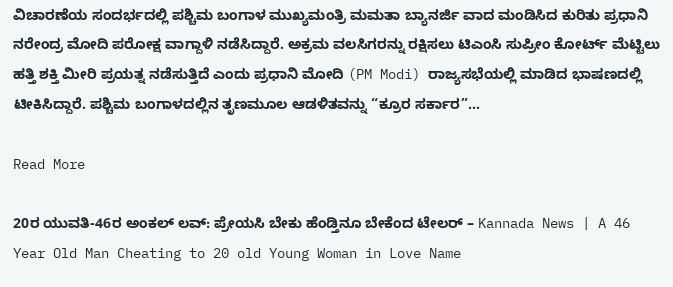ವಿಚಾರಣೆಯ ಸಂದರ್ಭದಲ್ಲಿ ಪಶ್ಚಿಮ ಬಂಗಾಳ ಮುಖ್ಯಮಂತ್ರಿ ಮಮತಾ ಬ್ಯಾನರ್ಜಿ ವಾದ ಮಂಡಿಸಿದ ಕುರಿತು ಪ್ರಧಾನಿ ನರೇಂದ್ರ ಮೋದಿ ಪರೋಕ್ಷ ವಾಗ್ದಾಳಿ ನಡೆಸಿದ್ದಾರೆ. ಅಕ್ರಮ ವಲಸಿಗರನ್ನು ರಕ್ಷಿಸಲು ಟಿಎಂಸಿ ಸುಪ್ರೀಂ ಕೋರ್ಟ್ ಮೆಟ್ಟಿಲು ಹತ್ತಿ ಶಕ್ತಿ ಮೀರಿ ಪ್ರಯತ್ನ ನಡೆಸುತ್ತಿದೆ ಎಂದು ಪ್ರಧಾನಿ ಮೋದಿ (PM Modi) ರಾಜ್ಯಸಭೆಯಲ್ಲಿ ಮಾಡಿದ ಭಾಷಣದಲ್ಲಿ ಟೀಕಿಸಿದ್ದಾರೆ. ಪಶ್ಚಿಮ ಬಂಗಾಳದಲ್ಲಿನ ತೃಣಮೂಲ ಆಡಳಿತವನ್ನು “ಕ್ರೂರ ಸರ್ಕಾರ”…

Read More

20ರ ಯುವತಿ-46ರ ಅಂಕಲ್ ಲವ್: ಪ್ರೇಯಸಿ ಬೇಕು ಹೆಂಡ್ತಿನೂ ಬೇಕೆಂದ ಟೇಲರ್ – Kannada News | A 46 Year Old Man Cheating to 20 old Young Woman in Love Name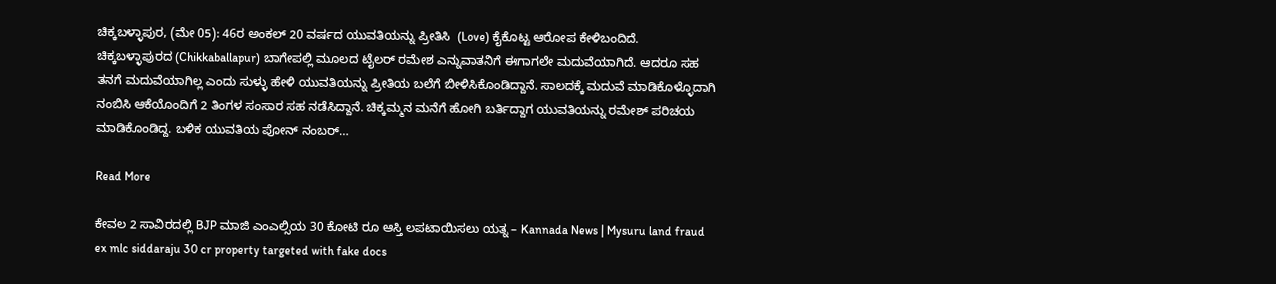ಚಿಕ್ಕಬಳ್ಳಾಪುರ, (ಮೇ 05): 46ರ ಅಂಕಲ್ 20 ವರ್ಷದ ಯುವತಿಯನ್ನು ಪ್ರೀತಿಸಿ  (Love) ಕೈಕೊಟ್ಟ ಆರೋಪ ಕೇಳಿಬಂದಿದೆ.  ಚಿಕ್ಕಬಳ್ಳಾಪುರದ (Chikkaballapur) ಬಾಗೇಪಲ್ಲಿ ಮೂಲದ ಟೈಲರ್ ರಮೇಶ ಎನ್ನುವಾತನಿಗೆ ಈಗಾಗಲೇ ಮದುವೆಯಾಗಿದೆ. ಆದರೂ ಸಹ ತನಗೆ ಮದುವೆಯಾಗಿಲ್ಲ ಎಂದು ಸುಳ್ಳು ಹೇಳಿ ಯುವತಿಯನ್ನು ಪ್ರೀತಿಯ ಬಲೆಗೆ ಬೀಳಿಸಿಕೊಂಡಿದ್ದಾನೆ. ಸಾಲದಕ್ಕೆ ಮದುವೆ ಮಾಡಿಕೊಳ್ಳೊದಾಗಿ ನಂಬಿಸಿ ಆಕೆಯೊಂದಿಗೆ 2 ತಿಂಗಳ ಸಂಸಾರ ಸಹ ನಡೆಸಿದ್ದಾನೆ. ಚಿಕ್ಕಮ್ಮನ ಮನೆಗೆ ಹೋಗಿ ಬರ್ತಿದ್ದಾಗ ಯುವತಿಯನ್ನು ರಮೇಶ್ ಪರಿಚಯ ಮಾಡಿಕೊಂಡಿದ್ದ. ಬಳಿಕ ಯುವತಿಯ ಪೋನ್ ನಂಬರ್…

Read More

ಕೇವಲ 2 ಸಾವಿರದಲ್ಲಿ BJP ಮಾಜಿ ಎಂಎಲ್ಸಿಯ 30 ಕೋಟಿ ರೂ ಆಸ್ತಿ ಲಪಟಾಯಿಸಲು ಯತ್ನ – Kannada News | Mysuru land fraud ex mlc siddaraju 30 cr property targeted with fake docs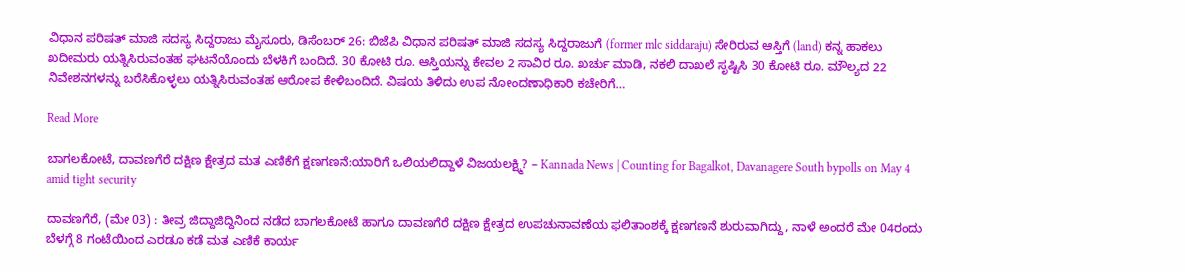ವಿಧಾನ ಪರಿಷತ್ ಮಾಜಿ ಸದಸ್ಯ ಸಿದ್ದರಾಜು ಮೈಸೂರು, ಡಿಸೆಂಬರ್ 26: ಬಿಜೆಪಿ ವಿಧಾನ ಪರಿಷತ್ ಮಾಜಿ ಸದಸ್ಯ ಸಿದ್ದರಾಜುಗೆ (former mlc siddaraju) ಸೇರಿರುವ ಆಸ್ತಿಗೆ (land) ಕನ್ನ ಹಾಕಲು ಖದೀಮರು ಯತ್ನಿಸಿರುವಂತಹ ಘಟನೆಯೊಂದು ಬೆಳಕಿಗೆ ಬಂದಿದೆ. 30 ಕೋಟಿ‌ ರೂ. ಆಸ್ತಿಯನ್ನು ಕೇವಲ 2 ಸಾವಿರ ರೂ. ಖರ್ಚು ಮಾಡಿ, ನಕಲಿ ದಾಖಲೆ ಸೃಷ್ಟಿಸಿ 30 ಕೋಟಿ ರೂ. ಮೌಲ್ಯದ 22 ನಿವೇಶನಗಳನ್ನು ಬರೆಸಿಕೊಳ್ಳಲು ಯತ್ನಿಸಿರುವಂತಹ ಆರೋಪ ಕೇಳಿಬಂದಿದೆ. ವಿಷಯ ತಿಳಿದು ಉಪ ನೋಂದಣಾಧಿಕಾರಿ ಕಚೇರಿಗೆ…

Read More

ಬಾಗಲಕೋಟೆ, ದಾವಣಗೆರೆ ದಕ್ಷಿಣ ಕ್ಷೇತ್ರದ ಮತ ಎಣಿಕೆಗೆ ಕ್ಷಣಗಣನೆ:ಯಾರಿಗೆ ಒಲಿಯಲಿದ್ದಾಳೆ ವಿಜಯಲಕ್ಷ್ಮಿ? – Kannada News | Counting for Bagalkot, Davanagere South bypolls on May 4 amid tight security

ದಾವಣಗೆರೆ, (ಮೇ 03) : ತೀವ್ರ ಜಿದ್ದಾಜಿದ್ದಿನಿಂದ ನಡೆದ ಬಾಗಲಕೋಟೆ ಹಾಗೂ ದಾವಣಗೆರೆ ದಕ್ಷಿಣ ಕ್ಷೇತ್ರದ ಉಪಚುನಾವಣೆಯ ಫಲಿತಾಂಶಕ್ಕೆ ಕ್ಷಣಗಣನೆ ಶುರುವಾಗಿದ್ದು, ನಾಳೆ ಅಂದರೆ ಮೇ 04ರಂದು ಬೆಳಗ್ಗೆ 8 ಗಂಟೆಯಿಂದ ಎರಡೂ ಕಡೆ ಮತ ಎಣಿಕೆ ಕಾರ್ಯ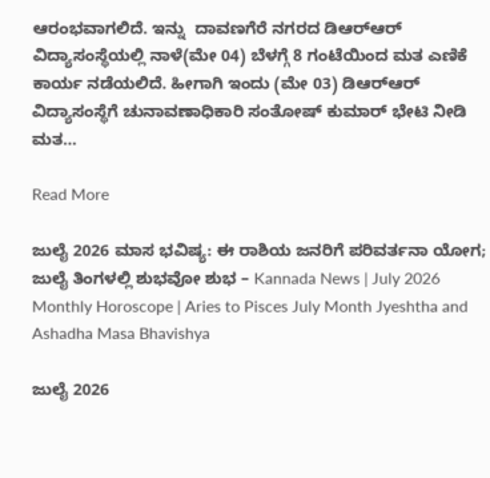ಆರಂಭವಾಗಲಿದೆ. ಇನ್ನು  ದಾವಣಗೆರೆ ನಗರದ ಡಿಆರ್‌ಆರ್ ವಿದ್ಯಾಸಂಸ್ಥೆಯಲ್ಲಿ ನಾಳೆ(ಮೇ 04) ಬೆಳಗ್ಗೆ 8 ಗಂಟೆಯಿಂದ ಮತ ಎಣಿಕೆ ಕಾರ್ಯ ನಡೆಯಲಿದೆ. ಹೀಗಾಗಿ ಇಂದು (ಮೇ 03) ಡಿಆರ್‌ಆರ್ ವಿದ್ಯಾಸಂಸ್ಥೆಗೆ ಚುನಾವಣಾಧಿಕಾರಿ ಸಂತೋಷ್ ಕುಮಾರ್ ಭೇಟಿ ನೀಡಿ ಮತ…

Read More

ಜುಲೈ 2026 ಮಾಸ ಭವಿಷ್ಯ: ಈ ರಾಶಿಯ ಜನರಿಗೆ ಪರಿವರ್ತನಾ ಯೋಗ; ಜುಲೈ ತಿಂಗಳಲ್ಲಿ ಶುಭವೋ ಶುಭ – Kannada News | July 2026 Monthly Horoscope | Aries to Pisces July Month Jyeshtha and Ashadha Masa Bhavishya

ಜುಲೈ 2026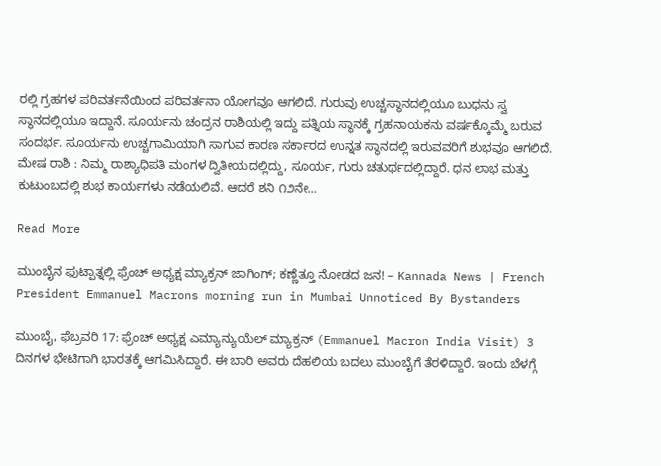ರಲ್ಲಿ ಗ್ರಹಗಳ ಪರಿವರ್ತನೆಯಿಂದ ಪರಿವರ್ತನಾ ಯೋಗವೂ ಆಗಲಿದೆ. ಗುರುವು ಉಚ್ಚಸ್ಥಾನದಲ್ಲಿಯೂ ಬುಧನು ಸ್ವ ಸ್ಥಾನದಲ್ಲಿಯೂ ಇದ್ದಾನೆ. ಸೂರ್ಯನು ಚಂದ್ರನ ರಾಶಿಯಲ್ಲಿ ಇದ್ದು ಪತ್ನಿಯ ಸ್ಥಾನಕ್ಕೆ ಗ್ರಹನಾಯಕನು ವರ್ಷಕ್ಕೊಮ್ಮೆ ಬರುವ ಸಂದರ್ಭ. ಸೂರ್ಯನು ಉಚ್ಚಗಾಮಿಯಾಗಿ ಸಾಗುವ ಕಾರಣ ಸರ್ಕಾರದ ಉನ್ನತ ಸ್ಥಾನದಲ್ಲಿ ಇರುವವರಿಗೆ ಶುಭವೂ ಆಗಲಿದೆ.  ಮೇಷ ರಾಶಿ : ನಿಮ್ಮ ರಾಶ್ಯಾಧಿಪತಿ ಮಂಗಳ ದ್ವಿತೀಯದಲ್ಲಿದ್ದು, ಸೂರ್ಯ, ಗುರು ಚತುರ್ಥದಲ್ಲಿದ್ದಾರೆ. ಧನ ಲಾಭ ಮತ್ತು ಕುಟುಂಬದಲ್ಲಿ ಶುಭ ಕಾರ್ಯಗಳು ನಡೆಯಲಿವೆ. ಆದರೆ ಶನಿ ೧೨ನೇ…

Read More

ಮುಂಬೈನ ಫುಟ್ಪಾತ್ನಲ್ಲಿ ಫ್ರೆಂಚ್ ಅಧ್ಯಕ್ಷ ಮ್ಯಾಕ್ರನ್ ಜಾಗಿಂಗ್; ಕಣ್ಣೆತ್ತೂ ನೋಡದ ಜನ! – Kannada News | French President Emmanuel Macrons morning run in Mumbai Unnoticed By Bystanders

ಮುಂಬೈ, ಫೆಬ್ರವರಿ 17: ಫ್ರೆಂಚ್ ಅಧ್ಯಕ್ಷ ಎಮ್ಯಾನ್ಯುಯೆಲ್ ಮ್ಯಾಕ್ರನ್ (Emmanuel Macron India Visit) 3 ದಿನಗಳ ಭೇಟಿಗಾಗಿ ಭಾರತಕ್ಕೆ ಆಗಮಿಸಿದ್ದಾರೆ. ಈ ಬಾರಿ ಅವರು ದೆಹಲಿಯ ಬದಲು ಮುಂಬೈಗೆ ತೆರಳಿದ್ದಾರೆ. ಇಂದು ಬೆಳಗ್ಗೆ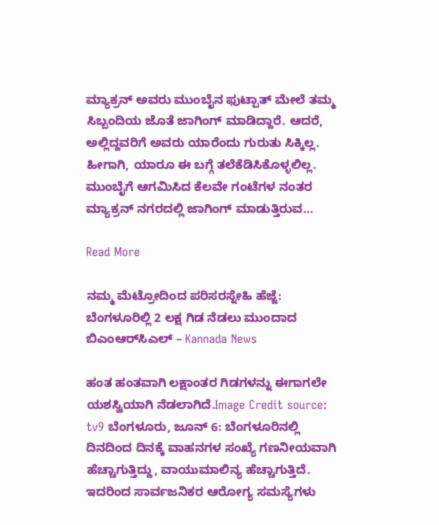ಮ್ಯಾಕ್ರನ್ ಅವರು ಮುಂಬೈನ ಫುಟ್ಪಾತ್ ಮೇಲೆ ತಮ್ಮ ಸಿಬ್ಬಂದಿಯ ಜೊತೆ ಜಾಗಿಂಗ್ ಮಾಡಿದ್ದಾರೆ. ಆದರೆ, ಅಲ್ಲಿದ್ದವರಿಗೆ ಅವರು ಯಾರೆಂದು ಗುರುತು ಸಿಕ್ಕಿಲ್ಲ. ಹೀಗಾಗಿ, ಯಾರೂ ಈ ಬಗ್ಗೆ ತಲೆಕೆಡಿಸಿಕೊಳ್ಳಲಿಲ್ಲ. ಮುಂಬೈಗೆ ಆಗಮಿಸಿದ ಕೆಲವೇ ಗಂಟೆಗಳ ನಂತರ ಮ್ಯಾಕ್ರನ್ ನಗರದಲ್ಲಿ ಜಾಗಿಂಗ್ ಮಾಡುತ್ತಿರುವ…

Read More

ನಮ್ಮ ಮೆಟ್ರೋದಿಂದ ಪರಿಸರಸ್ನೇಹಿ ಹೆಜ್ಜೆ: ಬೆಂಗಳೂರಿಲ್ಲಿ 2 ಲಕ್ಷ ಗಿಡ ನೆಡಲು ಮುಂದಾದ ಬಿಎಂಆರ್‌ಸಿಎಲ್ – Kannada News

ಹಂತ ಹಂತವಾಗಿ ಲಕ್ಷಾಂತರ ಗಿಡಗಳನ್ನು ಈಗಾಗಲೇ ಯಶಸ್ವಿಯಾಗಿ ನೆಡಲಾಗಿದೆ.Image Credit source: tv9 ಬೆಂಗಳೂರು, ಜೂನ್ 6: ಬೆಂಗಳೂರಿನಲ್ಲಿ ದಿನದಿಂದ ದಿನಕ್ಕೆ ವಾಹನಗಳ ಸಂಖ್ಯೆ ಗಣನೀಯವಾಗಿ ಹೆಚ್ಚಾಗುತ್ತಿದ್ದು, ವಾಯುಮಾಲಿನ್ಯ ಹೆಚ್ಚಾಗುತ್ತಿದೆ. ಇದರಿಂದ ಸಾರ್ವಜನಿಕರ ಆರೋಗ್ಯ ಸಮಸ್ಯೆಗಳು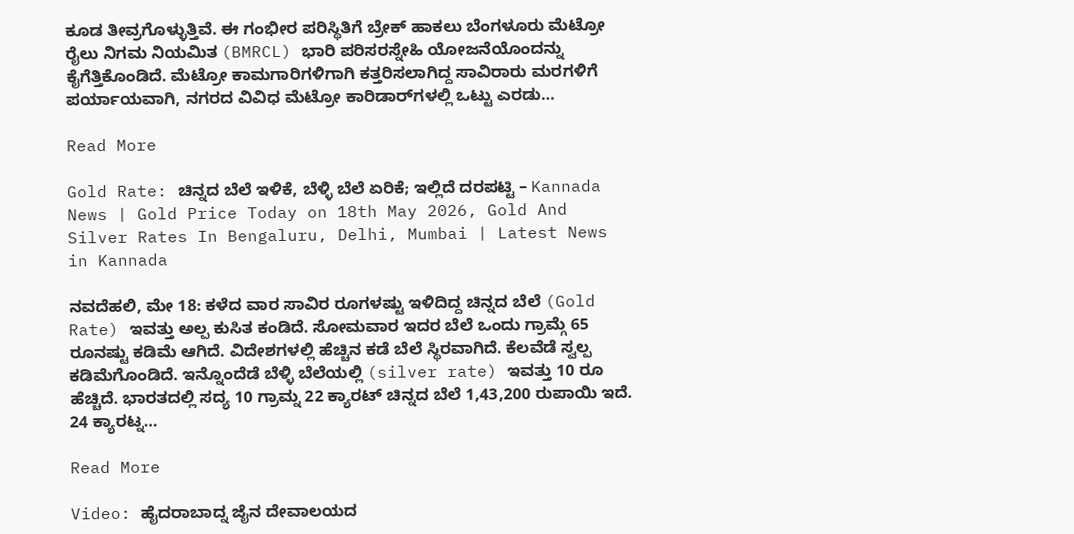ಕೂಡ ತೀವ್ರಗೊಳ್ಳುತ್ತಿವೆ. ಈ ಗಂಭೀರ ಪರಿಸ್ಥಿತಿಗೆ ಬ್ರೇಕ್ ಹಾಕಲು ಬೆಂಗಳೂರು ಮೆಟ್ರೋ ರೈಲು ನಿಗಮ ನಿಯಮಿತ (BMRCL) ಭಾರಿ ಪರಿಸರಸ್ನೇಹಿ ಯೋಜನೆಯೊಂದನ್ನು ಕೈಗೆತ್ತಿಕೊಂಡಿದೆ. ಮೆಟ್ರೋ ಕಾಮಗಾರಿಗಳಿಗಾಗಿ ಕತ್ತರಿಸಲಾಗಿದ್ದ ಸಾವಿರಾರು ಮರಗಳಿಗೆ ಪರ್ಯಾಯವಾಗಿ, ನಗರದ ವಿವಿಧ ಮೆಟ್ರೋ ಕಾರಿಡಾರ್‌ಗಳಲ್ಲಿ ಒಟ್ಟು ಎರಡು…

Read More

Gold Rate: ಚಿನ್ನದ ಬೆಲೆ ಇಳಿಕೆ, ಬೆಳ್ಳಿ ಬೆಲೆ ಏರಿಕೆ; ಇಲ್ಲಿದೆ ದರಪಟ್ಟಿ – Kannada News | Gold Price Today on 18th May 2026, Gold And Silver Rates In Bengaluru, Delhi, Mumbai | Latest News in Kannada

ನವದೆಹಲಿ, ಮೇ 18: ಕಳೆದ ವಾರ ಸಾವಿರ ರೂಗಳಷ್ಟು ಇಳಿದಿದ್ದ ಚಿನ್ನದ ಬೆಲೆ (Gold Rate) ಇವತ್ತು ಅಲ್ಪ ಕುಸಿತ ಕಂಡಿದೆ. ಸೋಮವಾರ ಇದರ ಬೆಲೆ ಒಂದು ಗ್ರಾಮ್ಗೆ 65 ರೂನಷ್ಟು ಕಡಿಮೆ ಆಗಿದೆ. ವಿದೇಶಗಳಲ್ಲಿ ಹೆಚ್ಚಿನ ಕಡೆ ಬೆಲೆ ಸ್ಥಿರವಾಗಿದೆ. ಕೆಲವೆಡೆ ಸ್ವಲ್ಪ ಕಡಿಮೆಗೊಂಡಿದೆ. ಇನ್ನೊಂದೆಡೆ ಬೆಳ್ಳಿ ಬೆಲೆಯಲ್ಲಿ (silver rate) ಇವತ್ತು 10 ರೂ ಹೆಚ್ಚಿದೆ. ಭಾರತದಲ್ಲಿ ಸದ್ಯ 10 ಗ್ರಾಮ್ನ 22 ಕ್ಯಾರಟ್ ಚಿನ್ನದ ಬೆಲೆ 1,43,200 ರುಪಾಯಿ ಇದೆ. 24 ಕ್ಯಾರಟ್ನ…

Read More

Video: ಹೈದರಾಬಾದ್ನ ಜೈನ ದೇವಾಲಯದ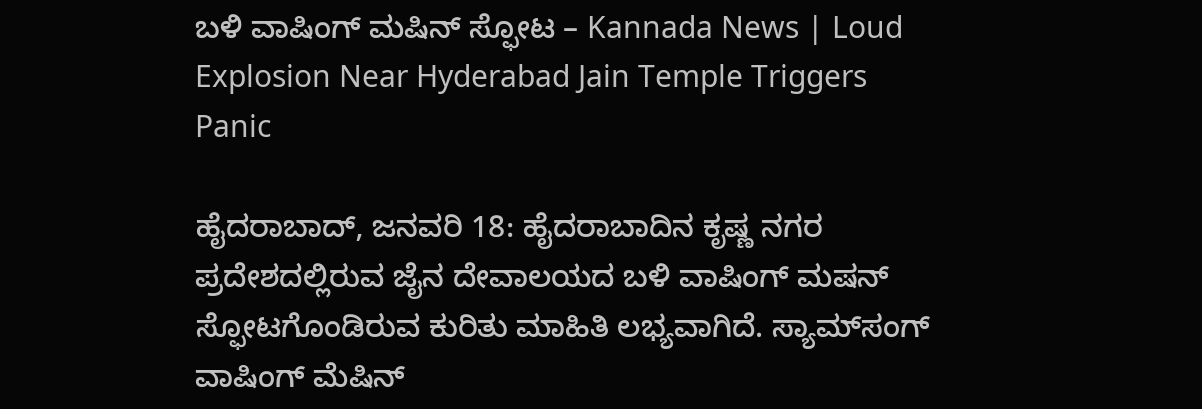ಬಳಿ ವಾಷಿಂಗ್ ಮಷಿನ್ ಸ್ಫೋಟ – Kannada News | Loud Explosion Near Hyderabad Jain Temple Triggers Panic

ಹೈದರಾಬಾದ್, ಜನವರಿ 18: ಹೈದರಾಬಾದಿನ ಕೃಷ್ಣ ನಗರ ಪ್ರದೇಶದಲ್ಲಿರುವ ಜೈನ ದೇವಾಲಯದ ಬಳಿ ವಾಷಿಂಗ್ ಮಷನ್ ಸ್ಫೋಟಗೊಂಡಿರುವ ಕುರಿತು ಮಾಹಿತಿ ಲಭ್ಯವಾಗಿದೆ. ಸ್ಯಾಮ್‌ಸಂಗ್ ವಾಷಿಂಗ್ ಮೆಷಿನ್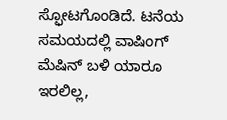ಸ್ಫೋಟಗೊಂಡಿದೆ. ಟನೆಯ ಸಮಯದಲ್ಲಿ ವಾಷಿಂಗ್ ಮೆಷಿನ್ ಬಳಿ ಯಾರೂ ಇರಲಿಲ್ಲ,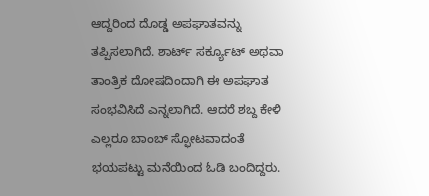ಆದ್ದರಿಂದ ದೊಡ್ಡ ಅಪಘಾತವನ್ನು ತಪ್ಪಿಸಲಾಗಿದೆ. ಶಾರ್ಟ್ ಸರ್ಕ್ಯೂಟ್ ಅಥವಾ ತಾಂತ್ರಿಕ ದೋಷದಿಂದಾಗಿ ಈ ಅಪಘಾತ ಸಂಭವಿಸಿದೆ ಎನ್ನಲಾಗಿದೆ. ಆದರೆ ಶಬ್ದ ಕೇಳಿ ಎಲ್ಲರೂ ಬಾಂಬ್ ಸ್ಫೋಟವಾದಂತೆ ಭಯಪಟ್ಟು ಮನೆಯಿಂದ ಓಡಿ ಬಂದಿದ್ದರು.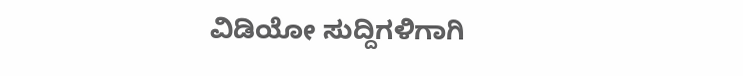ವಿಡಿಯೋ ಸುದ್ದಿಗಳಿಗಾಗಿ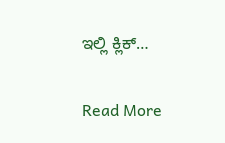ಇಲ್ಲಿ ಕ್ಲಿಕ್…

Read More